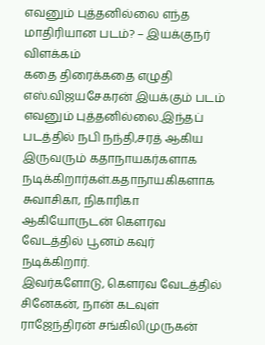எவனும் புத்தனில்லை எந்த மாதிரியான படம்? – இயக்குநர் விளக்கம்
கதை திரைக்கதை எழுதி எஸ்.விஜயசேகரன் இயக்கும் படம் எவனும் புத்தனில்லை.இந்தப் படத்தில் நபி நந்தி,சரத் ஆகிய இருவரும் கதாநாயகர்களாக நடிக்கிறார்கள்.கதாநாயகிகளாக சுவாசிகா, நிகாரிகா ஆகியோருடன் கெளரவ வேடத்தில் பூனம் கவுர் நடிக்கிறார்.
இவர்களோடு, கெளரவ வேடத்தில் சினேகன், நான் கடவுள் ராஜேந்திரன் சங்கிலிமுருகன்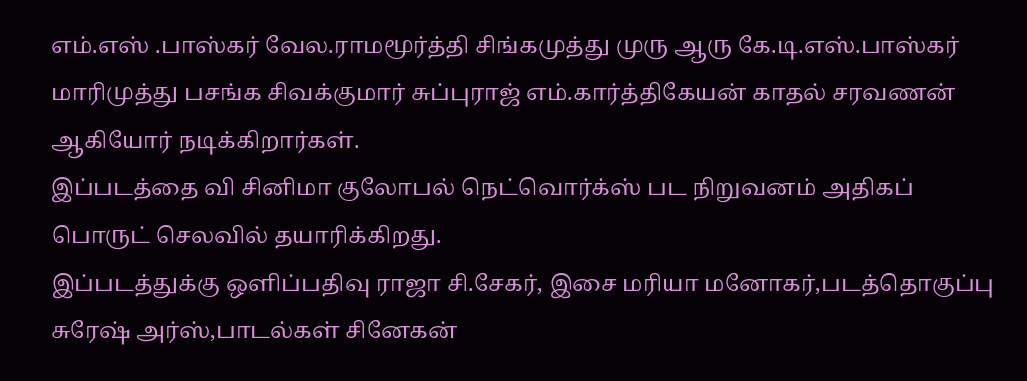எம்.எஸ் .பாஸ்கர் வேல.ராமமூர்த்தி சிங்கமுத்து முரு ஆரு கே.டி.எஸ்.பாஸ்கர் மாரிமுத்து பசங்க சிவக்குமார் சுப்புராஜ் எம்.கார்த்திகேயன் காதல் சரவணன் ஆகியோர் நடிக்கிறார்கள்.
இப்படத்தை வி சினிமா குலோபல் நெட்வொர்க்ஸ் பட நிறுவனம் அதிகப் பொருட் செலவில் தயாரிக்கிறது.
இப்படத்துக்கு ஒளிப்பதிவு ராஜா சி.சேகர், இசை மரியா மனோகர்,படத்தொகுப்பு சுரேஷ் அர்ஸ்,பாடல்கள் சினேகன்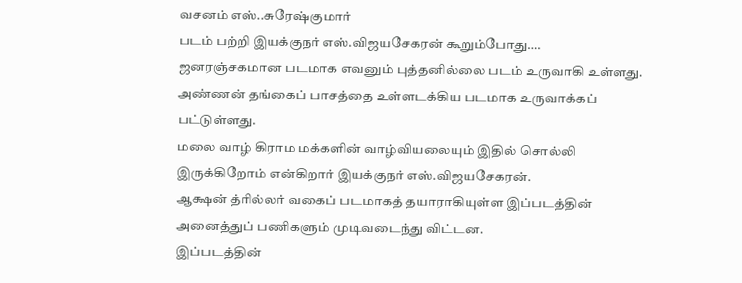வசனம் எஸ்..சுரேஷ்குமார்
படம் பற்றி இயக்குநர் எஸ்.விஜயசேகரன் கூறும்போது….
ஜனரஞ்சகமான படமாக எவனும் புத்தனில்லை படம் உருவாகி உள்ளது.
அண்ணன் தங்கைப் பாசத்தை உள்ளடக்கிய படமாக உருவாக்கப் பட்டுள்ளது.
மலை வாழ் கிராம மக்களின் வாழ்வியலையும் இதில் சொல்லி இருக்கிறோம் என்கிறார் இயக்குநர் எஸ்.விஜயசேகரன்.
ஆக்ஷன் த்ரில்லர் வகைப் படமாகத் தயாராகியுள்ள இப்படத்தின் அனைத்துப் பணிகளும் முடிவடைந்து விட்டன.
இப்படத்தின்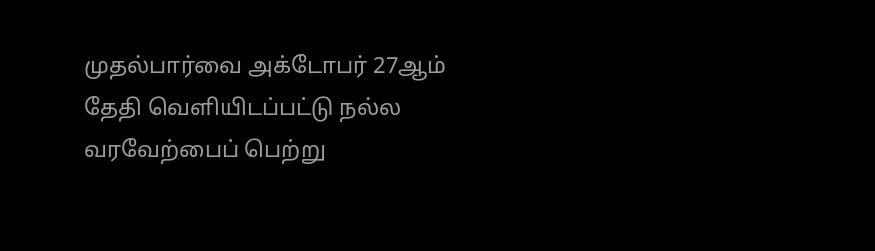முதல்பார்வை அக்டோபர் 27ஆம் தேதி வெளியிடப்பட்டு நல்ல வரவேற்பைப் பெற்று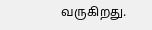வருகிறது.